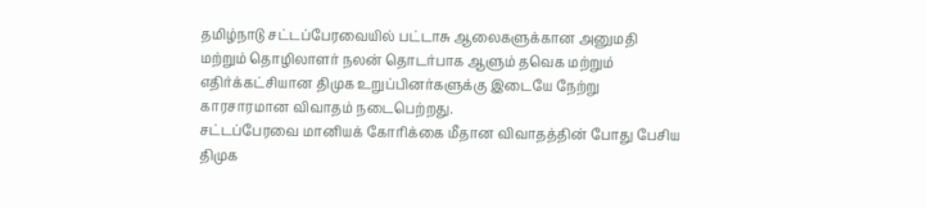தமிழ்நாடு சட்டப்பேரவையில் பட்டாசு ஆலைகளுக்கான அனுமதி மற்றும் தொழிலாளர் நலன் தொடர்பாக ஆளும் தவெக மற்றும் எதிர்க்கட்சியான திமுக உறுப்பினர்களுக்கு இடையே நேற்று காரசாரமான விவாதம் நடைபெற்றது.
சட்டப்பேரவை மானியக் கோரிக்கை மீதான விவாதத்தின் போது பேசிய திமுக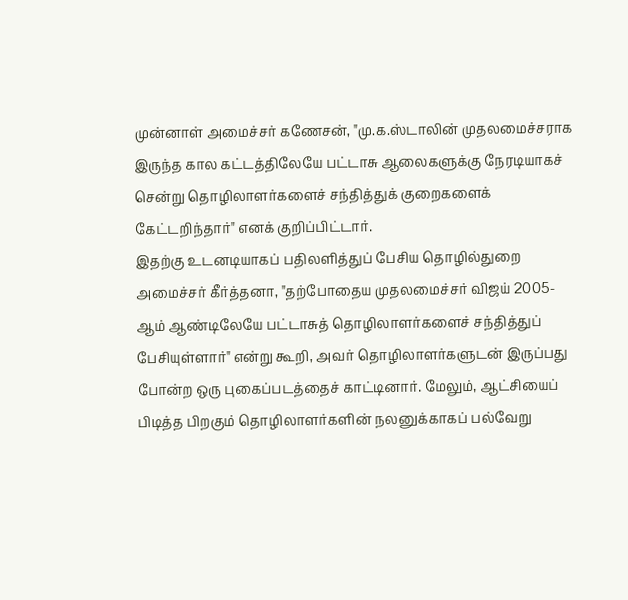முன்னாள் அமைச்சர் கணேசன், "மு.க.ஸ்டாலின் முதலமைச்சராக இருந்த கால கட்டத்திலேயே பட்டாசு ஆலைகளுக்கு நேரடியாகச் சென்று தொழிலாளர்களைச் சந்தித்துக் குறைகளைக் கேட்டறிந்தார்" எனக் குறிப்பிட்டார்.
இதற்கு உடனடியாகப் பதிலளித்துப் பேசிய தொழில்துறை அமைச்சர் கீர்த்தனா, "தற்போதைய முதலமைச்சர் விஜய் 2005-ஆம் ஆண்டிலேயே பட்டாசுத் தொழிலாளர்களைச் சந்தித்துப் பேசியுள்ளார்" என்று கூறி, அவர் தொழிலாளர்களுடன் இருப்பது போன்ற ஒரு புகைப்படத்தைச் காட்டினார். மேலும், ஆட்சியைப் பிடித்த பிறகும் தொழிலாளர்களின் நலனுக்காகப் பல்வேறு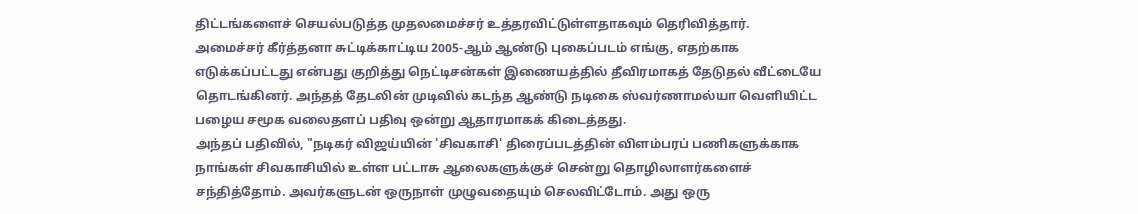திட்டங்களைச் செயல்படுத்த முதலமைச்சர் உத்தரவிட்டுள்ளதாகவும் தெரிவித்தார்.
அமைச்சர் கீர்த்தனா சுட்டிக்காட்டிய 2005-ஆம் ஆண்டு புகைப்படம் எங்கு, எதற்காக எடுக்கப்பட்டது என்பது குறித்து நெட்டிசன்கள் இணையத்தில் தீவிரமாகத் தேடுதல் வீட்டையே தொடங்கினர். அந்தத் தேடலின் முடிவில் கடந்த ஆண்டு நடிகை ஸ்வர்ணாமல்யா வெளியிட்ட பழைய சமூக வலைதளப் பதிவு ஒன்று ஆதாரமாகக் கிடைத்தது.
அந்தப் பதிவில், "நடிகர் விஜய்யின் 'சிவகாசி' திரைப்படத்தின் விளம்பரப் பணிகளுக்காக நாங்கள் சிவகாசியில் உள்ள பட்டாசு ஆலைகளுக்குச் சென்று தொழிலாளர்களைச் சந்தித்தோம். அவர்களுடன் ஒருநாள் முழுவதையும் செலவிட்டோம். அது ஒரு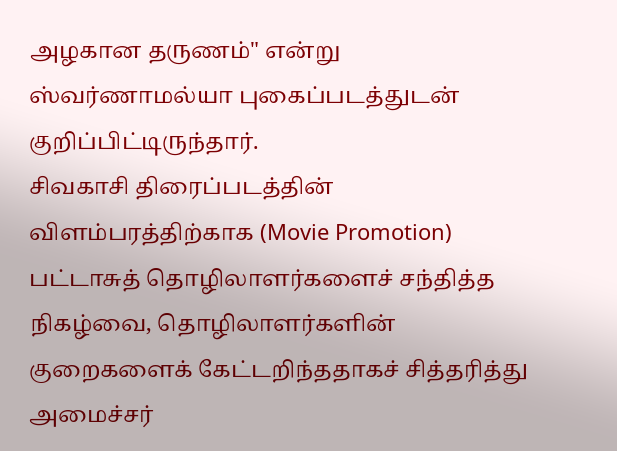அழகான தருணம்" என்று ஸ்வர்ணாமல்யா புகைப்படத்துடன் குறிப்பிட்டிருந்தார்.
சிவகாசி திரைப்படத்தின் விளம்பரத்திற்காக (Movie Promotion) பட்டாசுத் தொழிலாளர்களைச் சந்தித்த நிகழ்வை, தொழிலாளர்களின் குறைகளைக் கேட்டறிந்ததாகச் சித்தரித்து அமைச்சர்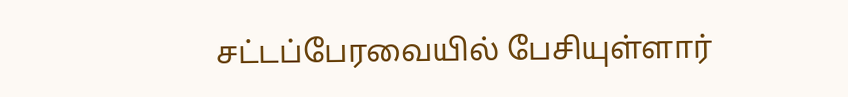சட்டப்பேரவையில் பேசியுள்ளார்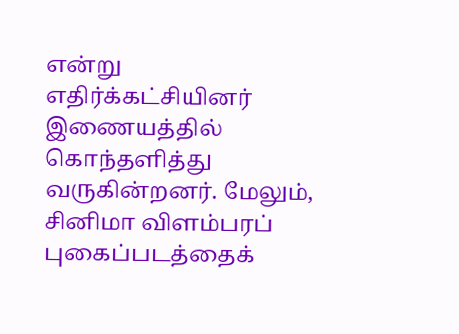என்று எதிர்க்கட்சியினர் இணையத்தில் கொந்தளித்து வருகின்றனர். மேலும், சினிமா விளம்பரப் புகைப்படத்தைக்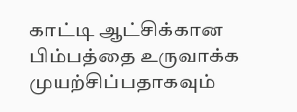காட்டி ஆட்சிக்கான பிம்பத்தை உருவாக்க முயற்சிப்பதாகவும்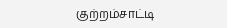குற்றம்சாட்டி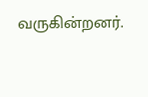வருகின்றனர்.